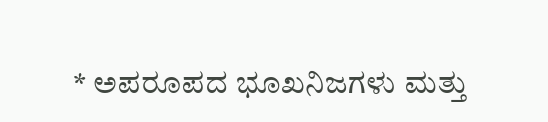* ಅಪರೂಪದ ಭೂಖನಿಜಗಳು ಮತ್ತು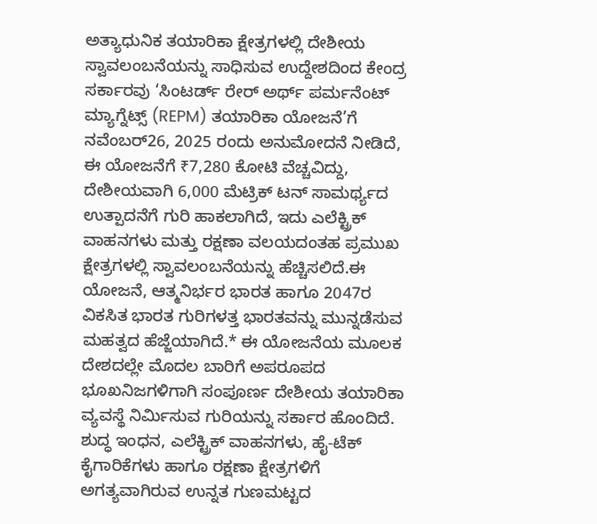ಅತ್ಯಾಧುನಿಕ ತಯಾರಿಕಾ ಕ್ಷೇತ್ರಗಳಲ್ಲಿ ದೇಶೀಯ ಸ್ವಾವಲಂಬನೆಯನ್ನು ಸಾಧಿಸುವ ಉದ್ದೇಶದಿಂದ ಕೇಂದ್ರ ಸರ್ಕಾರವು ‘ಸಿಂಟರ್ಡ್ ರೇರ್ ಅರ್ಥ್ ಪರ್ಮನೆಂಟ್ ಮ್ಯಾಗ್ನೆಟ್ಸ್ (REPM) ತಯಾರಿಕಾ ಯೋಜನೆ’ಗೆ ನವೆಂಬರ್26, 2025 ರಂದು ಅನುಮೋದನೆ ನೀಡಿದೆ, ಈ ಯೋಜನೆಗೆ ₹7,280 ಕೋಟಿ ವೆಚ್ಚವಿದ್ದು, ದೇಶೀಯವಾಗಿ 6,000 ಮೆಟ್ರಿಕ್ ಟನ್ ಸಾಮರ್ಥ್ಯದ ಉತ್ಪಾದನೆಗೆ ಗುರಿ ಹಾಕಲಾಗಿದೆ, ಇದು ಎಲೆಕ್ಟ್ರಿಕ್ ವಾಹನಗಳು ಮತ್ತು ರಕ್ಷಣಾ ವಲಯದಂತಹ ಪ್ರಮುಖ ಕ್ಷೇತ್ರಗಳಲ್ಲಿ ಸ್ವಾವಲಂಬನೆಯನ್ನು ಹೆಚ್ಚಿಸಲಿದೆ.ಈ ಯೋಜನೆ, ಆತ್ಮನಿರ್ಭರ ಭಾರತ ಹಾಗೂ 2047ರ ವಿಕಸಿತ ಭಾರತ ಗುರಿಗಳತ್ತ ಭಾರತವನ್ನು ಮುನ್ನಡೆಸುವ ಮಹತ್ವದ ಹೆಜ್ಜೆಯಾಗಿದೆ.* ಈ ಯೋಜನೆಯ ಮೂಲಕ ದೇಶದಲ್ಲೇ ಮೊದಲ ಬಾರಿಗೆ ಅಪರೂಪದ ಭೂಖನಿಜಗಳಿಗಾಗಿ ಸಂಪೂರ್ಣ ದೇಶೀಯ ತಯಾರಿಕಾ ವ್ಯವಸ್ಥೆ ನಿರ್ಮಿಸುವ ಗುರಿಯನ್ನು ಸರ್ಕಾರ ಹೊಂದಿದೆ. ಶುದ್ಧ ಇಂಧನ, ಎಲೆಕ್ಟ್ರಿಕ್ ವಾಹನಗಳು, ಹೈ-ಟೆಕ್ ಕೈಗಾರಿಕೆಗಳು ಹಾಗೂ ರಕ್ಷಣಾ ಕ್ಷೇತ್ರಗಳಿಗೆ ಅಗತ್ಯವಾಗಿರುವ ಉನ್ನತ ಗುಣಮಟ್ಟದ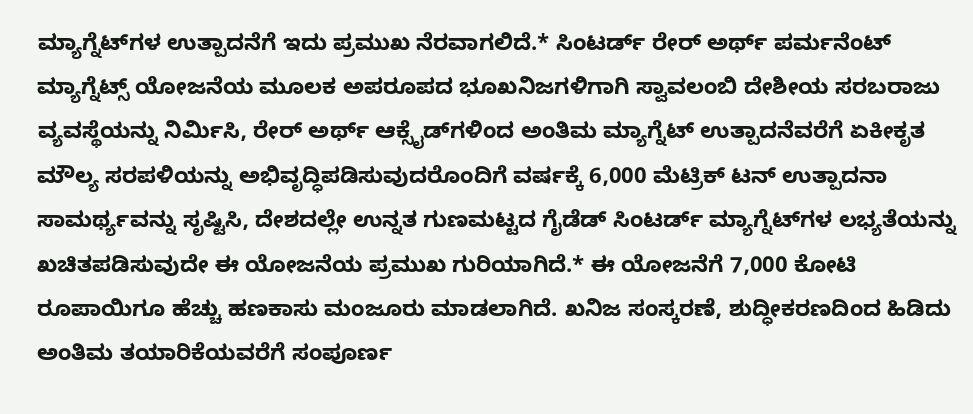ಮ್ಯಾಗ್ನೆಟ್‌ಗಳ ಉತ್ಪಾದನೆಗೆ ಇದು ಪ್ರಮುಖ ನೆರವಾಗಲಿದೆ.* ಸಿಂಟರ್ಡ್ ರೇರ್ ಅರ್ಥ್ ಪರ್ಮನೆಂಟ್ ಮ್ಯಾಗ್ನೆಟ್ಸ್ ಯೋಜನೆಯ ಮೂಲಕ ಅಪರೂಪದ ಭೂಖನಿಜಗಳಿಗಾಗಿ ಸ್ವಾವಲಂಬಿ ದೇಶೀಯ ಸರಬರಾಜು ವ್ಯವಸ್ಥೆಯನ್ನು ನಿರ್ಮಿಸಿ, ರೇರ್ ಅರ್ಥ್ ಆಕ್ಸೈಡ್‌ಗಳಿಂದ ಅಂತಿಮ ಮ್ಯಾಗ್ನೆಟ್ ಉತ್ಪಾದನೆವರೆಗೆ ಏಕೀಕೃತ ಮೌಲ್ಯ ಸರಪಳಿಯನ್ನು ಅಭಿವೃದ್ಧಿಪಡಿಸುವುದರೊಂದಿಗೆ ವರ್ಷಕ್ಕೆ 6,000 ಮೆಟ್ರಿಕ್ ಟನ್ ಉತ್ಪಾದನಾ ಸಾಮರ್ಥ್ಯವನ್ನು ಸೃಷ್ಟಿಸಿ, ದೇಶದಲ್ಲೇ ಉನ್ನತ ಗುಣಮಟ್ಟದ ಗೈಡೆಡ್ ಸಿಂಟರ್ಡ್ ಮ್ಯಾಗ್ನೆಟ್‌ಗಳ ಲಭ್ಯತೆಯನ್ನು ಖಚಿತಪಡಿಸುವುದೇ ಈ ಯೋಜನೆಯ ಪ್ರಮುಖ ಗುರಿಯಾಗಿದೆ.* ಈ ಯೋಜನೆಗೆ 7,000 ಕೋಟಿ ರೂಪಾಯಿಗೂ ಹೆಚ್ಚು ಹಣಕಾಸು ಮಂಜೂರು ಮಾಡಲಾಗಿದೆ. ಖನಿಜ ಸಂಸ್ಕರಣೆ, ಶುದ್ಧೀಕರಣದಿಂದ ಹಿಡಿದು ಅಂತಿಮ ತಯಾರಿಕೆಯವರೆಗೆ ಸಂಪೂರ್ಣ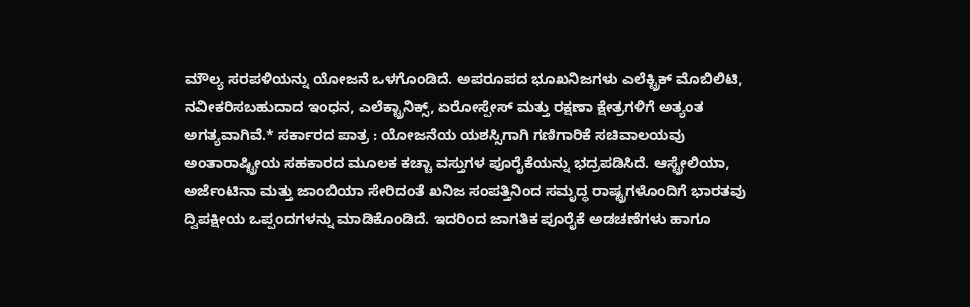ಮೌಲ್ಯ ಸರಪಳಿಯನ್ನು ಯೋಜನೆ ಒಳಗೊಂಡಿದೆ. ಅಪರೂಪದ ಭೂಖನಿಜಗಳು ಎಲೆಕ್ಟ್ರಿಕ್ ಮೊಬಿಲಿಟಿ, ನವೀಕರಿಸಬಹುದಾದ ಇಂಧನ, ಎಲೆಕ್ಟ್ರಾನಿಕ್ಸ್, ಏರೋಸ್ಪೇಸ್ ಮತ್ತು ರಕ್ಷಣಾ ಕ್ಷೇತ್ರಗಳಿಗೆ ಅತ್ಯಂತ ಅಗತ್ಯವಾಗಿವೆ.* ಸರ್ಕಾರದ ಪಾತ್ರ : ಯೋಜನೆಯ ಯಶಸ್ಸಿಗಾಗಿ ಗಣಿಗಾರಿಕೆ ಸಚಿವಾಲಯವು ಅಂತಾರಾಷ್ಟ್ರೀಯ ಸಹಕಾರದ ಮೂಲಕ ಕಚ್ಚಾ ವಸ್ತುಗಳ ಪೂರೈಕೆಯನ್ನು ಭದ್ರಪಡಿಸಿದೆ. ಆಸ್ಟ್ರೇಲಿಯಾ, ಅರ್ಜೆಂಟಿನಾ ಮತ್ತು ಜಾಂಬಿಯಾ ಸೇರಿದಂತೆ ಖನಿಜ ಸಂಪತ್ತಿನಿಂದ ಸಮೃದ್ಧ ರಾಷ್ಟ್ರಗಳೊಂದಿಗೆ ಭಾರತವು ದ್ವಿಪಕ್ಷೀಯ ಒಪ್ಪಂದಗಳನ್ನು ಮಾಡಿಕೊಂಡಿದೆ. ಇದರಿಂದ ಜಾಗತಿಕ ಪೂರೈಕೆ ಅಡಚಣೆಗಳು ಹಾಗೂ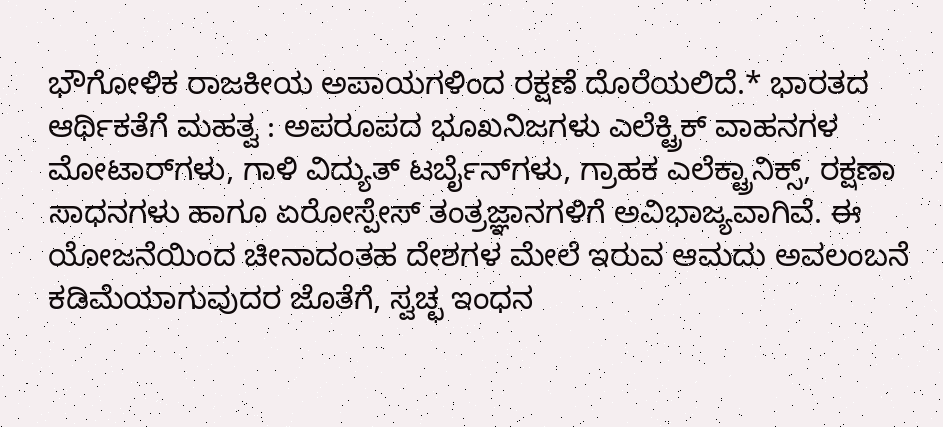ಭೌಗೋಳಿಕ ರಾಜಕೀಯ ಅಪಾಯಗಳಿಂದ ರಕ್ಷಣೆ ದೊರೆಯಲಿದೆ.* ಭಾರತದ ಆರ್ಥಿಕತೆಗೆ ಮಹತ್ವ : ಅಪರೂಪದ ಭೂಖನಿಜಗಳು ಎಲೆಕ್ಟ್ರಿಕ್ ವಾಹನಗಳ ಮೋಟಾರ್‌ಗಳು, ಗಾಳಿ ವಿದ್ಯುತ್ ಟರ್ಬೈನ್‌ಗಳು, ಗ್ರಾಹಕ ಎಲೆಕ್ಟ್ರಾನಿಕ್ಸ್, ರಕ್ಷಣಾ ಸಾಧನಗಳು ಹಾಗೂ ಏರೋಸ್ಪೇಸ್ ತಂತ್ರಜ್ಞಾನಗಳಿಗೆ ಅವಿಭಾಜ್ಯವಾಗಿವೆ. ಈ ಯೋಜನೆಯಿಂದ ಚೀನಾದಂತಹ ದೇಶಗಳ ಮೇಲೆ ಇರುವ ಆಮದು ಅವಲಂಬನೆ ಕಡಿಮೆಯಾಗುವುದರ ಜೊತೆಗೆ, ಸ್ವಚ್ಛ ಇಂಧನ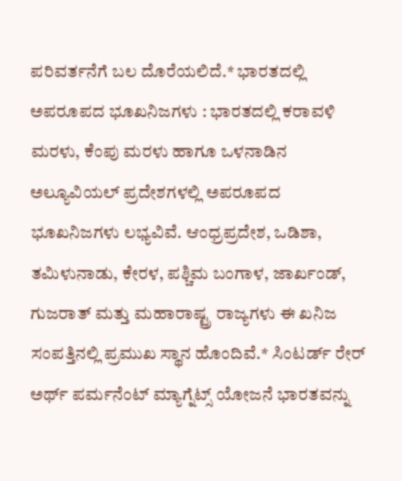ಪರಿವರ್ತನೆಗೆ ಬಲ ದೊರೆಯಲಿದೆ.* ಭಾರತದಲ್ಲಿ ಅಪರೂಪದ ಭೂಖನಿಜಗಳು : ಭಾರತದಲ್ಲಿ ಕರಾವಳಿ ಮರಳು, ಕೆಂಪು ಮರಳು ಹಾಗೂ ಒಳನಾಡಿನ ಅಲ್ಯೂವಿಯಲ್ ಪ್ರದೇಶಗಳಲ್ಲಿ ಅಪರೂಪದ ಭೂಖನಿಜಗಳು ಲಭ್ಯವಿವೆ. ಆಂಧ್ರಪ್ರದೇಶ, ಒಡಿಶಾ, ತಮಿಳುನಾಡು, ಕೇರಳ, ಪಶ್ಚಿಮ ಬಂಗಾಳ, ಜಾರ್ಖಂಡ್, ಗುಜರಾತ್ ಮತ್ತು ಮಹಾರಾಷ್ಟ್ರ ರಾಜ್ಯಗಳು ಈ ಖನಿಜ ಸಂಪತ್ತಿನಲ್ಲಿ ಪ್ರಮುಖ ಸ್ಥಾನ ಹೊಂದಿವೆ.* ಸಿಂಟರ್ಡ್ ರೇರ್ ಅರ್ಥ್ ಪರ್ಮನೆಂಟ್ ಮ್ಯಾಗ್ನೆಟ್ಸ್ ಯೋಜನೆ ಭಾರತವನ್ನು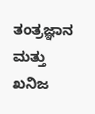ತಂತ್ರಜ್ಞಾನ ಮತ್ತು ಖನಿಜ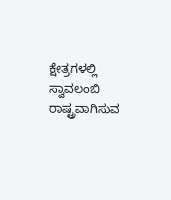ಕ್ಷೇತ್ರಗಳಲ್ಲಿ ಸ್ವಾವಲಂಬಿ ರಾಷ್ಟ್ರವಾಗಿಸುವ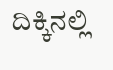ದಿಕ್ಕಿನಲ್ಲಿ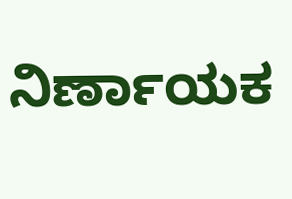ನಿರ್ಣಾಯಕ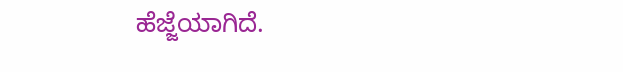ಹೆಜ್ಜೆಯಾಗಿದೆ.